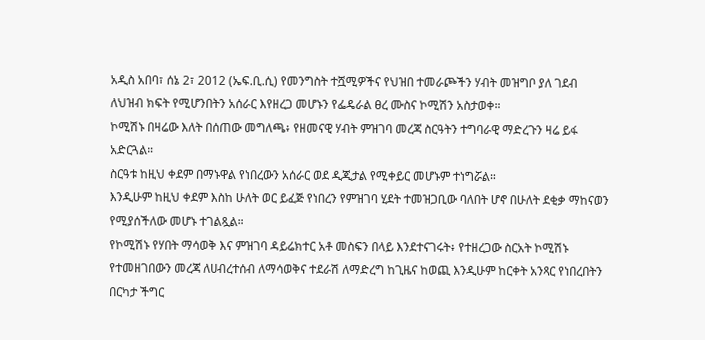አዲስ አበባ፣ ሰኔ 2፣ 2012 (ኤፍ.ቢ.ሲ) የመንግስት ተሿሚዎችና የህዝበ ተመራጮችን ሃብት መዝግቦ ያለ ገደብ ለህዝብ ክፍት የሚሆንበትን አሰራር እየዘረጋ መሆኑን የፌዴራል ፀረ ሙስና ኮሚሽን አስታወቀ።
ኮሚሽኑ በዛሬው እለት በሰጠው መግለጫ፥ የዘመናዊ ሃብት ምዝገባ መረጃ ስርዓትን ተግባራዊ ማድረጉን ዛሬ ይፋ አድርጓል።
ስርዓቱ ከዚህ ቀደም በማኑዋል የነበረውን አሰራር ወደ ዲጂታል የሚቀይር መሆኑም ተነግሯል።
እንዲሁም ከዚህ ቀደም እስከ ሁለት ወር ይፈጅ የነበረን የምዝገባ ሂደት ተመዝጋቢው ባለበት ሆኖ በሁለት ደቂቃ ማከናወን የሚያሰችለው መሆኑ ተገልጿል።
የኮሚሽኑ የሃበት ማሳወቅ እና ምዝገባ ዳይሬክተር አቶ መስፍን በላይ እንደተናገሩት፥ የተዘረጋው ስርአት ኮሚሽኑ የተመዘገበውን መረጃ ለሀብረተሰብ ለማሳወቅና ተደራሽ ለማድረግ ከጊዜና ከወጪ እንዲሁም ከርቀት አንጻር የነበረበትን በርካታ ችግር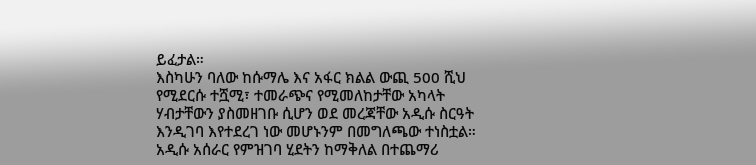ይፈታል።
እስካሁን ባለው ከሱማሌ እና አፋር ክልል ውጪ 500 ሺህ የሚደርሱ ተሿሚ፣ ተመራጭና የሚመለከታቸው አካላት ሃብታቸውን ያስመዘገቡ ሲሆን ወደ መረጃቸው አዲሱ ስርዓት እንዲገባ እየተደረገ ነው መሆኑንም በመግለጫው ተነስቷል።
አዲሱ አሰራር የምዝገባ ሂደትን ከማቅለል በተጨማሪ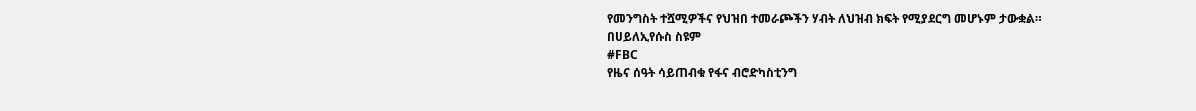የመንግስት ተሿሚዎችና የህዝበ ተመራጮችን ሃብት ለህዝብ ክፍት የሚያደርግ መሆኑም ታውቋል።
በሀይለኢየሱስ ስዩም
#FBC
የዜና ሰዓት ሳይጠብቁ የፋና ብሮድካስቲንግ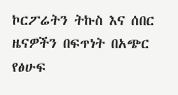ኮርፖሬትን ትኩስ እና ሰበር ዜናዎችን በፍጥነት በአጭር የፅሁፍ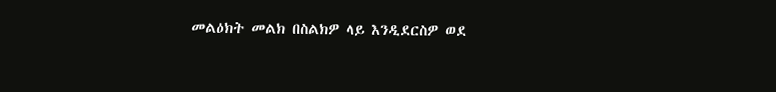መልዕክት መልክ በስልክዎ ላይ እንዲደርስዎ ወደ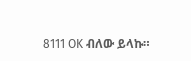8111 OK ብለው ይላኩ።